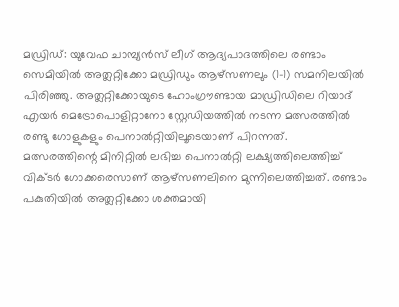മഡ്രിഡ്: യുവേഫ ചാമ്പ്യൻസ് ലീഗ് ആദ്യപാദത്തിലെ രണ്ടാം സെമിയിൽ അത്ലറ്റിക്കോ മഡ്രിഡും ആഴ്സണലും (1-1) സമനിലയിൽ പിരിഞ്ഞു. അത്ലറ്റിക്കോയുടെ ഹോംഗ്രൗണ്ടായ മാഡ്രിഡിലെ റിയാദ് എയർ മെട്രോപൊളിറ്റാനോ സ്റ്റേഡിയത്തിൽ നടന്ന മത്സരത്തിൽ രണ്ടു ഗോളുകളും പെനാൽറ്റിയിലൂടെയാണ് പിറന്നത്.
മത്സരത്തിന്റെ മിനിറ്റിൽ ലഭിച്ച പെനാൽറ്റി ലക്ഷ്യത്തിലെത്തിച്ച് വിക്ടർ ഗോക്കരെസാണ് ആഴ്സണലിനെ മുന്നിലെത്തിച്ചത്. രണ്ടാം പകുതിയിൽ അത്ലറ്റിക്കോ ശക്തമായി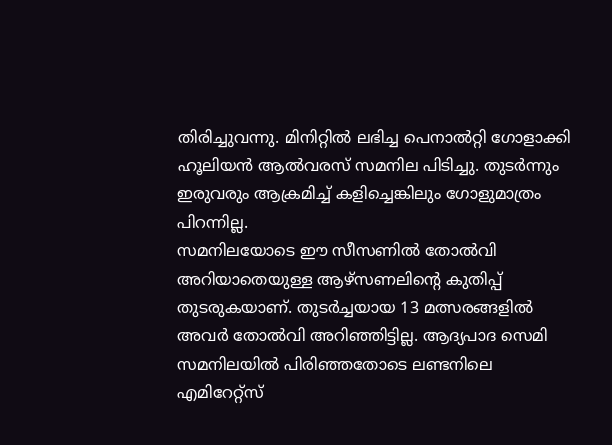തിരിച്ചുവന്നു. മിനിറ്റിൽ ലഭിച്ച പെനാൽറ്റി ഗോളാക്കി ഹൂലിയൻ ആൽവരസ് സമനില പിടിച്ചു. തുടർന്നും ഇരുവരും ആക്രമിച്ച് കളിച്ചെങ്കിലും ഗോളുമാത്രം പിറന്നില്ല.
സമനിലയോടെ ഈ സീസണിൽ തോൽവി അറിയാതെയുള്ള ആഴ്സണലിന്റെ കുതിപ്പ് തുടരുകയാണ്. തുടർച്ചയായ 13 മത്സരങ്ങളിൽ അവർ തോൽവി അറിഞ്ഞിട്ടില്ല. ആദ്യപാദ സെമി സമനിലയിൽ പിരിഞ്ഞതോടെ ലണ്ടനിലെ എമിറേറ്റ്സ്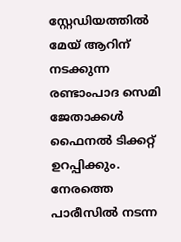സ്റ്റേഡിയത്തിൽ മേയ് ആറിന് നടക്കുന്ന രണ്ടാംപാദ സെമി ജേതാക്കൾ ഫൈനൽ ടിക്കറ്റ് ഉറപ്പിക്കും.
നേരത്തെ പാരീസിൽ നടന്ന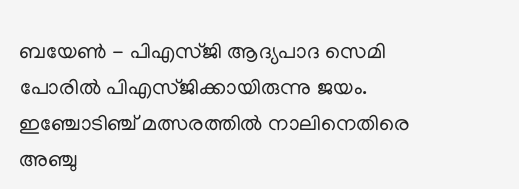ബയേൺ - പിഎസ്ജി ആദ്യപാദ സെമി പോരിൽ പിഎസ്ജിക്കായിരുന്നു ജയം. ഇഞ്ചോടിഞ്ച് മത്സരത്തിൽ നാലിനെതിരെ അഞ്ചു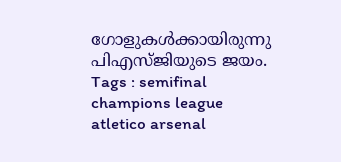ഗോളുകൾക്കായിരുന്നു പിഎസ്ജിയുടെ ജയം.
Tags : semifinal champions league atletico arsenal